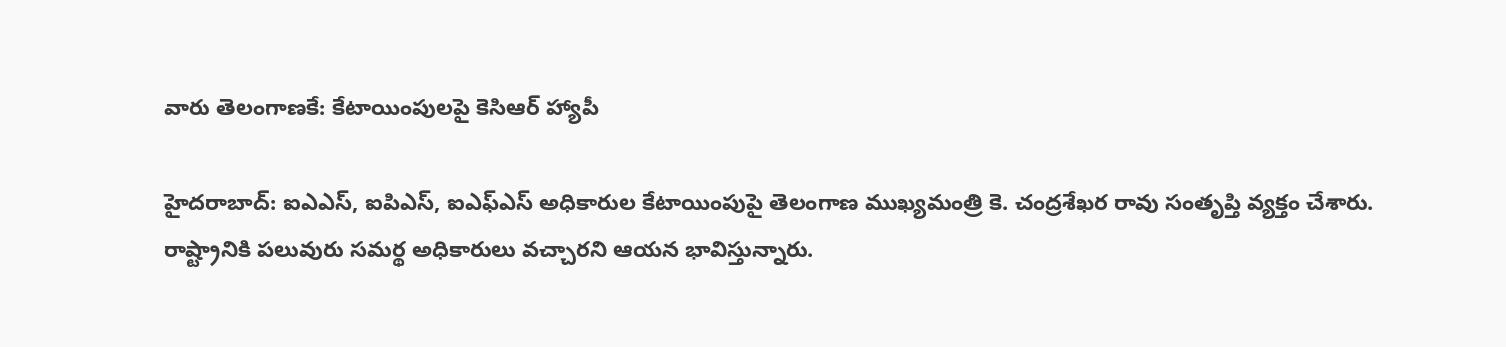వారు తెలంగాణకే: కేటాయింపులపై కెసిఆర్ హ్యాపీ

హైదరాబాద్: ఐఎఎస్, ఐపిఎస్, ఐఎఫ్ఎస్ అధికారుల కేటాయింపుపై తెలంగాణ ముఖ్యమంత్రి కె. చంద్రశేఖర రావు సంతృప్తి వ్యక్తం చేశారు. రాష్ట్రానికి పలువురు సమర్థ అధికారులు వచ్చారని ఆయన భావిస్తున్నారు.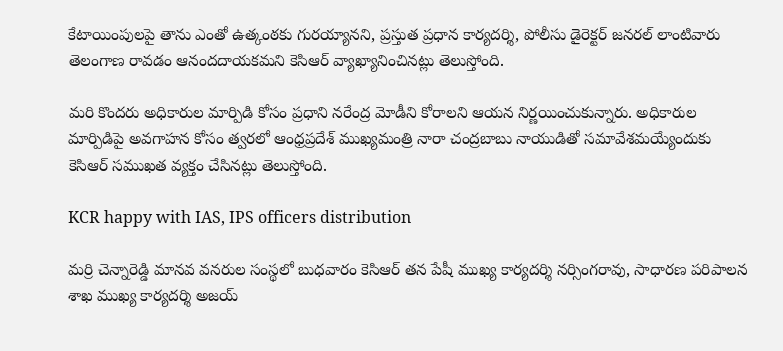కేటాయింపులపై తాను ఎంతో ఉత్కంఠకు గురయ్యానని, ప్రస్తుత ప్రధాన కార్యదర్శి, పోలీసు డైరెక్టర్ జనరల్ లాంటివారు తెలంగాణ రావడం ఆనందదాయకమని కెసిఆర్ వ్యాఖ్యానించినట్లు తెలుస్తోంది.

మరి కొందరు అధికారుల మార్పిడి కోసం ప్రధాని నరేంద్ర మోడీని కోరాలని ఆయన నిర్ణయించుకున్నారు. అధికారుల మార్పిడిపై అవగాహన కోసం త్వరలో ఆంధ్రప్రదేశ్ ముఖ్యమంత్రి నారా చంద్రబాబు నాయుడితో సమావేశమయ్యేందుకు కెసిఆర్ సముఖత వ్యక్తం చేసినట్లు తెలుస్తోంది.

KCR happy with IAS, IPS officers distribution

మర్రి చెన్నారెడ్డి మానవ వనరుల సంస్థలో బుధవారం కెసిఆర్ తన పేషీ ముఖ్య కార్యదర్శి నర్సింగరావు, సాధారణ పరిపాలన శాఖ ముఖ్య కార్యదర్శి అజయ్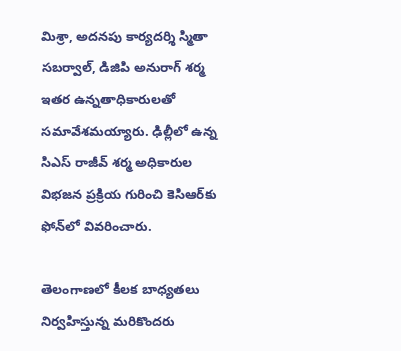మిశ్రా, అదనపు కార్యదర్శి స్మితా సబర్వాల్, డిజిపి అనురాగ్ శర్మ ఇతర ఉన్నతాధికారులతో సమావేశమయ్యారు. ఢిల్లీలో ఉన్న సిఎస్ రాజీవ్ శర్మ అధికారుల విభజన ప్రక్రియ గురించి కెసిఆర్‌కు ఫోన్‌లో వివరించారు.

తెలంగాణలో కీలక బాధ్యతలు నిర్వహిస్తున్న మరికొందరు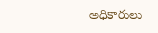అధికారులు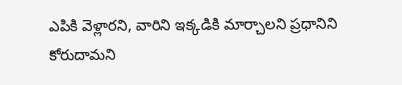ఎపికి వెళ్లారని, వారిని ఇక్కడికి మార్చాలని ప్రధానిని కోరుదామని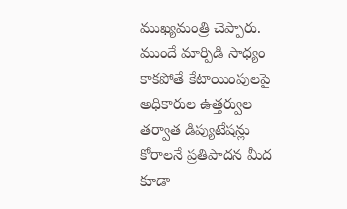ముఖ్యమంత్రి చెప్పారు. ముందే మార్పిడి సాధ్యం కాకపోతే కేటాయింపులపై అధికారుల ఉత్తర్వుల తర్వాత డిప్యుటేషన్లు కోరాలనే ప్రతిపాదన మీద కూడా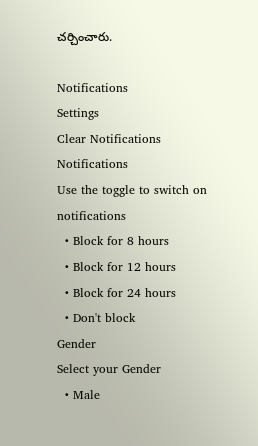చర్చించారు.

Notifications
Settings
Clear Notifications
Notifications
Use the toggle to switch on notifications
  • Block for 8 hours
  • Block for 12 hours
  • Block for 24 hours
  • Don't block
Gender
Select your Gender
  • Male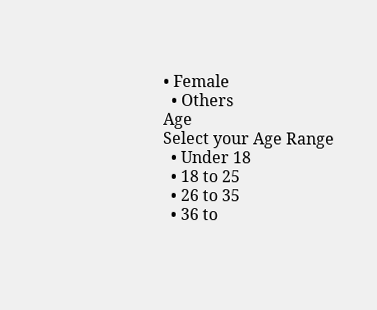• Female
  • Others
Age
Select your Age Range
  • Under 18
  • 18 to 25
  • 26 to 35
  • 36 to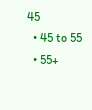45
  • 45 to 55
  • 55+